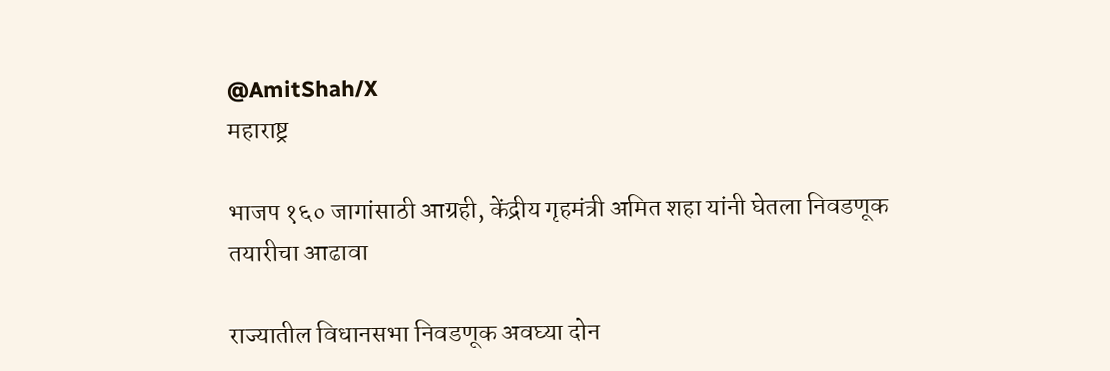@AmitShah/X
महाराष्ट्र

भाजप १६० जागांसाठी आग्रही, केंद्रीय गृहमंत्री अमित शहा यांनी घेतला निवडणूक तयारीचा आढावा

राज्यातील विधानसभा निवडणूक अवघ्या दोन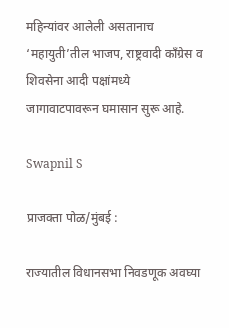महिन्यांवर आलेली असतानाच ‘महायुती’तील भाजप, राष्ट्रवादी काँग्रेस व शिवसेना आदी पक्षांमध्ये जागावाटपावरून घमासान सुरू आहे.

Swapnil S

प्राजक्ता पोळ/मुंबई :

राज्यातील विधानसभा निवडणूक अवघ्या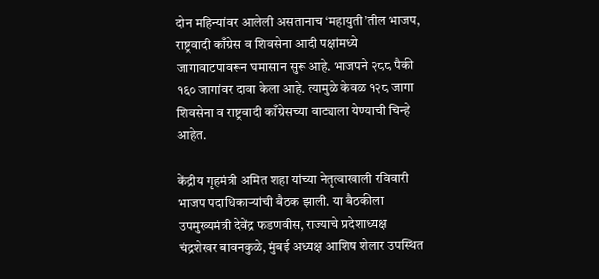दोन महिन्यांवर आलेली असतानाच ‘महायुती’तील भाजप, राष्ट्रवादी काँग्रेस व शिवसेना आदी पक्षांमध्ये जागावाटपावरून घमासान सुरू आहे. भाजपने २८८ पैकी १६० जागांवर दावा केला आहे. त्यामुळे केवळ १२८ जागा शिवसेना व राष्ट्रवादी काँग्रेसच्या वाट्याला येण्याची चिन्हे आहेत.

केंद्रीय गृहमंत्री अमित शहा यांच्या नेतृत्वाखाली रविवारी भाजप पदाधिकाऱ्यांची बैठक झाली. या बैठकीला उपमुख्यमंत्री देवेंद्र फडणवीस, राज्याचे प्रदेशाध्यक्ष चंद्रशेखर बावनकुळे, मुंबई अध्यक्ष आशिष शेलार उपस्थित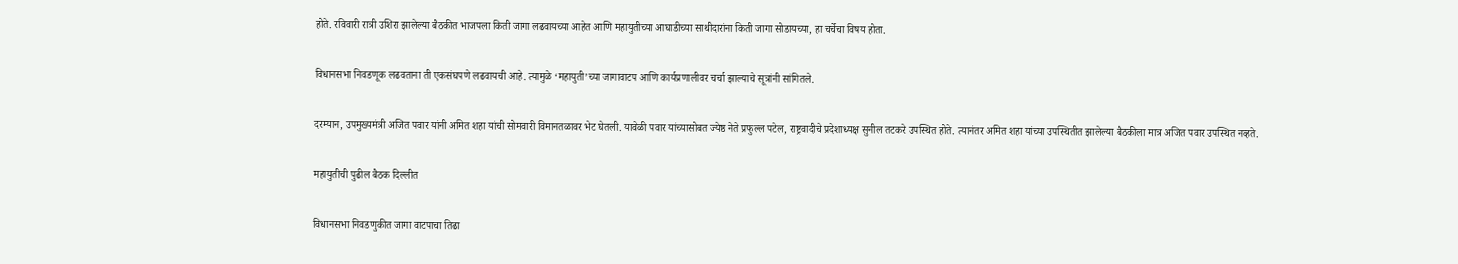होते. रविवारी रात्री उशिरा झालेल्या बैठकीत भाजपला किती जागा लढवायच्या आहेत आणि महायुतीच्या आघाडीच्या साथीदारांना किती जागा सोडायच्या, हा चर्चेचा विषय होता.

विधानसभा निवडणूक लढवताना ती एकसंघपणे लढवायची आहे. त्यामुळे ‘महायुती’च्या जागावाटप आणि कार्यप्रणालीवर चर्चा झाल्याचे सूत्रांनी सांगितले.

दरम्यान, उपमुख्यमंत्री अजित पवार यांनी अमित शहा यांची सोमवारी विमानतळावर भेट घेतली. यावेळी पवार यांच्यासोबत ज्येष्ठ नेते प्रफुल्ल पटेल, राष्ट्रवादीचे प्रदेशाध्यक्ष सुनील तटकरे उपस्थित होते. त्यानंतर अमित शहा यांच्या उपस्थितीत झालेल्या बैठकीला मात्र अजित पवार उपस्थित नव्हते.

महायुतीची पुढील बैठक दिल्लीत

विधानसभा निवडणुकीत जागा वाटपाचा तिढा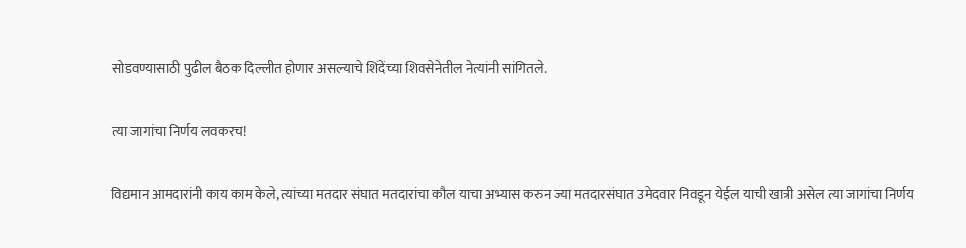सोडवण्यासाठी पुढील बैठक दिल्लीत होणार असल्याचे शिंदेंच्या शिवसेनेतील नेत्यांनी सांगितले.

त्या जागांचा निर्णय लवकरच!

विद्यमान आमदारांनी काय काम केले, त्यांच्या मतदार संघात मतदारांचा कौल याचा अभ्यास करुन ज्या मतदारसंघात उमेदवार निवडून येईल याची खात्री असेल त्या जागांचा निर्णय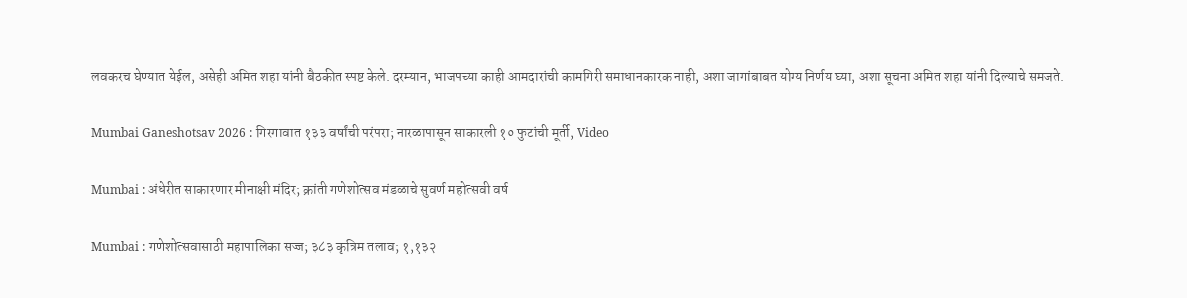लवकरच घेण्यात येईल, असेही अमित शहा यांनी बैठकीत स्पष्ट केले. दरम्यान, भाजपच्या काही आमदारांची कामगिरी समाधानकारक नाही, अशा जागांबाबत योग्य निर्णय घ्या, अशा सूचना अमित शहा यांनी दिल्याचे समजते.

Mumbai Ganeshotsav 2026 : गिरगावात १३३ वर्षांची परंपरा; नारळापासून साकारली १० फुटांची मूर्ती, Video

Mumbai : अंधेरीत साकारणार मीनाक्षी मंदिर; क्रांती गणेशोत्सव मंडळाचे सुवर्ण महोत्सवी वर्ष

Mumbai : गणेशोत्सवासाठी महापालिका सज्ज; ३८३ कृत्रिम तलाव; १,१३२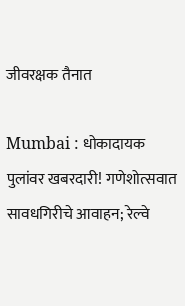जीवरक्षक तैनात

Mumbai : धोकादायक पुलांवर खबरदारी! गणेशोत्सवात सावधगिरीचे आवाहन; रेल्वे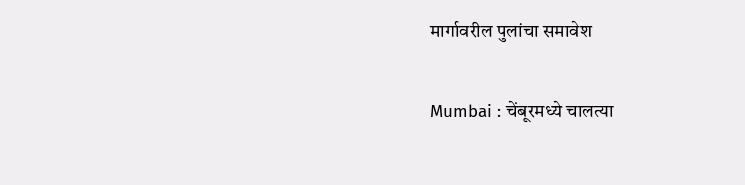मार्गावरील पुलांचा समावेश

Mumbai : चेंबूरमध्ये चालत्या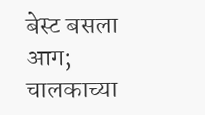बेस्ट बसला आग; चालकाच्या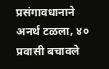प्रसंगावधानाने अनर्थ टळला, ४० प्रवासी बचावले